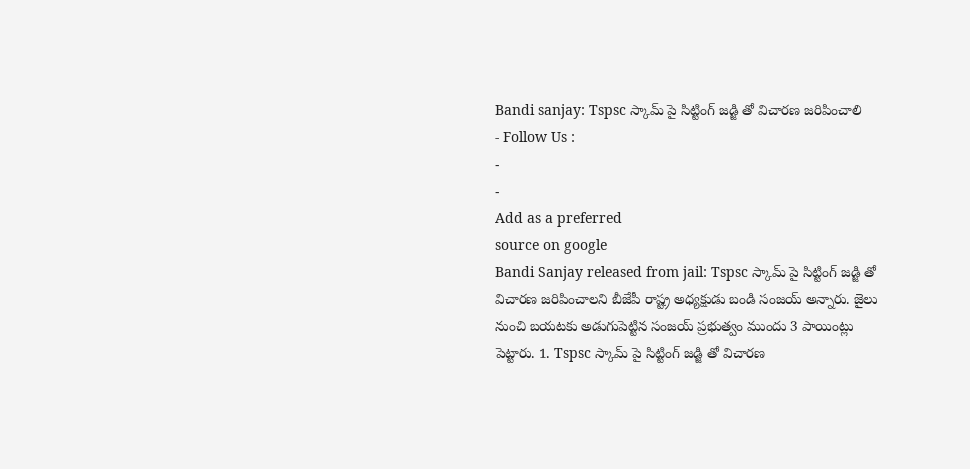Bandi sanjay: Tspsc స్కామ్ పై సిట్టింగ్ జడ్జి తో విచారణ జరిపించాలి
- Follow Us :
-
-
Add as a preferred
source on google
Bandi Sanjay released from jail: Tspsc స్కామ్ పై సిట్టింగ్ జడ్జి తో విచారణ జరిపించాలని బీజేపీ రాష్ట్ర అధ్యక్షుడు బండి సంజయ్ అన్నారు. జైలు నుంచి బయటకు అడుగుపెట్టిన సంజయ్ ప్రభుత్వం ముందు 3 పాయింట్లు పెట్టారు. 1. Tspsc స్కామ్ పై సిట్టింగ్ జడ్జి తో విచారణ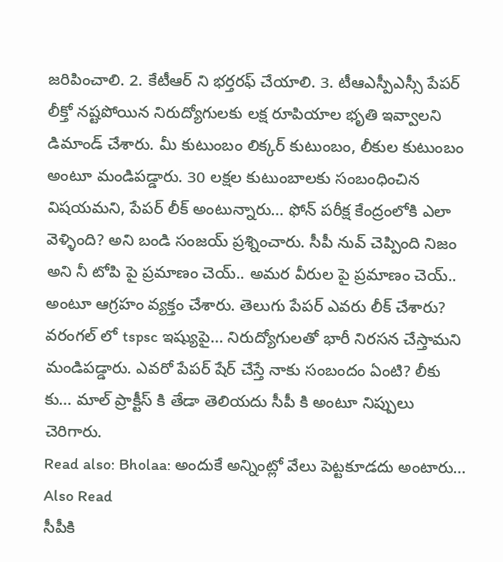జరిపించాలి. 2. కేటీఆర్ ని భర్తరఫ్ చేయాలి. 3. టీఆఎస్పీఎస్సీ పేపర్ లీక్తో నష్టపోయిన నిరుద్యోగులకు లక్ష రూపియాల భృతి ఇవ్వాలని డిమాండ్ చేశారు. మీ కుటుంబం లిక్కర్ కుటుంబం, లీకుల కుటుంబం అంటూ మండిపడ్డారు. 30 లక్షల కుటుంబాలకు సంబంధించిన విషయమని, పేపర్ లీక్ అంటున్నారు… ఫోన్ పరీక్ష కేంద్రంలోకి ఎలా వెళ్ళింది? అని బండి సంజయ్ ప్రశ్నించారు. సీపీ నువ్ చెప్పింది నిజం అని నీ టోపి పై ప్రమాణం చెయ్.. అమర వీరుల పై ప్రమాణం చెయ్.. అంటూ ఆగ్రహం వ్యక్తం చేశారు. తెలుగు పేపర్ ఎవరు లీక్ చేశారు? వరంగల్ లో tspsc ఇష్యుపై… నిరుద్యోగులతో భారీ నిరసన చేస్తామని మండిపడ్డారు. ఎవరో పేపర్ షేర్ చేస్తే నాకు సంబందం ఏంటి? లీకు కు… మాల్ ప్రాక్టీస్ కి తేడా తెలియదు సీపీ కి అంటూ నిప్పులు చెరిగారు.
Read also: Bholaa: అందుకే అన్నింట్లో వేలు పెట్టకూడదు అంటారు…
Also Read
సీపీకి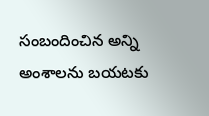సంబందించిన అన్ని అంశాలను బయటకు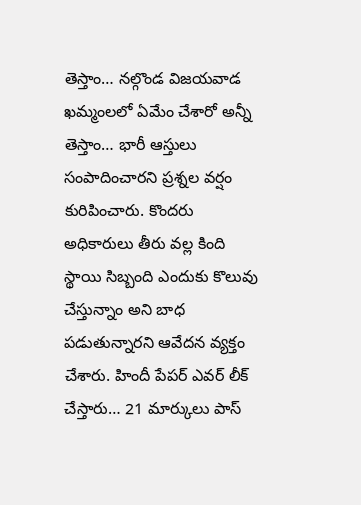తెస్తాం… నల్గొండ విజయవాడ ఖమ్మంలలో ఏమేం చేశారో అన్నీ తెస్తాం… భారీ ఆస్తులు సంపాదించారని ప్రశ్నల వర్షం కురిపించారు. కొందరు అధికారులు తీరు వల్ల కింది స్థాయి సిబ్బంది ఎందుకు కొలువు చేస్తున్నాం అని బాధ పడుతున్నారని ఆవేదన వ్యక్తం చేశారు. హిందీ పేపర్ ఎవర్ లీక్ చేస్తారు… 21 మార్కులు పాస్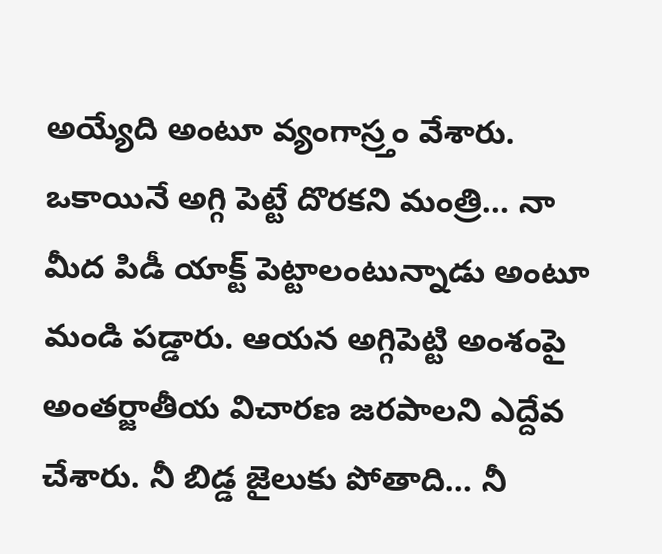అయ్యేది అంటూ వ్యంగాస్ర్తం వేశారు. ఒకాయినే అగ్గి పెట్టే దొరకని మంత్రి… నా మీద పిడీ యాక్ట్ పెట్టాలంటున్నాడు అంటూ మండి పడ్డారు. ఆయన అగ్గిపెట్టి అంశంపై అంతర్జాతీయ విచారణ జరపాలని ఎద్దేవ చేశారు. నీ బిడ్డ జైలుకు పోతాది… నీ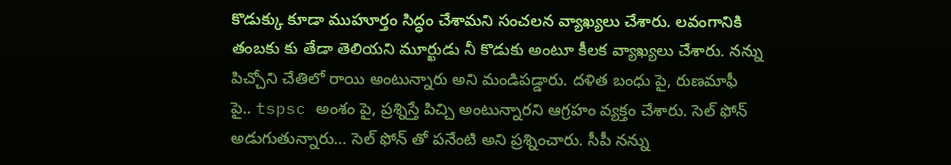కొడుక్కు కూడా ముహూర్తం సిద్ధం చేశామని సంచలన వ్యాఖ్యలు చేశారు. లవంగానికి తంబకు కు తేడా తెలియని మూర్ఖుడు నీ కొడుకు అంటూ కీలక వ్యాఖ్యలు చేశారు. నన్ను పిచ్చోని చేతిలో రాయి అంటున్నారు అని మండిపడ్డారు. దళిత బంధు పై, రుణమాఫీ పై.. tspsc అంశం పై, ప్రశ్నిస్తే పిచ్చి అంటున్నారని ఆగ్రహం వ్యక్తం చేశారు. సెల్ ఫోన్ అడుగుతున్నారు… సెల్ ఫోన్ తో పనేంటి అని ప్రశ్నించారు. సీపీ నన్ను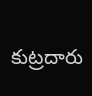కుట్రదారు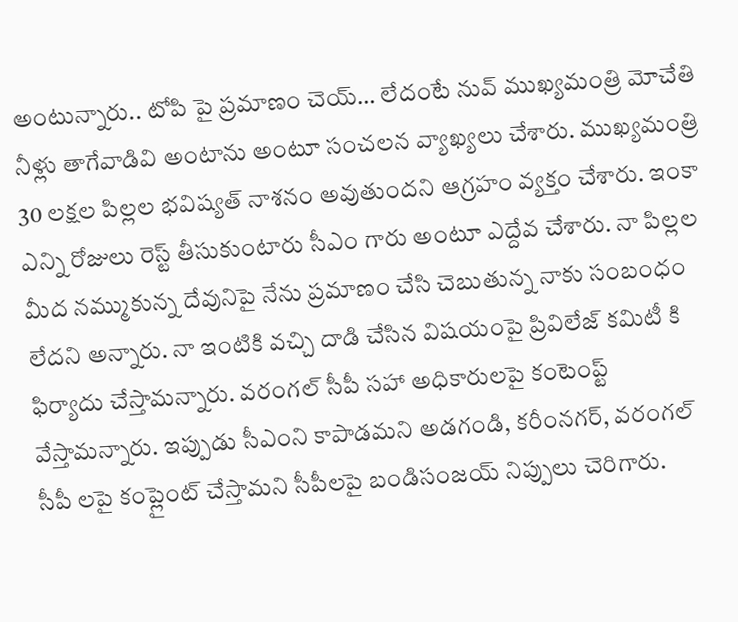అంటున్నారు.. టోపి పై ప్రమాణం చెయ్… లేదంటే నువ్ ముఖ్యమంత్రి మోచేతి నీళ్లు తాగేవాడివి అంటాను అంటూ సంచలన వ్యాఖ్యలు చేశారు. ముఖ్యమంత్రి 30 లక్షల పిల్లల భవిష్యత్ నాశనం అవుతుందని ఆగ్రహం వ్యక్తం చేశారు. ఇంకా ఎన్ని రోజులు రెస్ట్ తీసుకుంటారు సీఎం గారు అంటూ ఎద్దేవ చేశారు. నా పిల్లల మీద నమ్ముకున్న దేవునిపై నేను ప్రమాణం చేసి చెబుతున్న నాకు సంబంధం లేదని అన్నారు. నా ఇంటికి వచ్చి దాడి చేసిన విషయంపై ప్రివిలేజ్ కమిటీ కి ఫిర్యాదు చేస్తామన్నారు. వరంగల్ సీపీ సహా అధికారులపై కంటెంప్ట్ వేస్తామన్నారు. ఇప్పుడు సీఎంని కాపాడమని అడగండి, కరీంనగర్, వరంగల్ సీపీ లపై కంప్లైంట్ చేస్తామని సీపీలపై బండిసంజయ్ నిప్పులు చెరిగారు.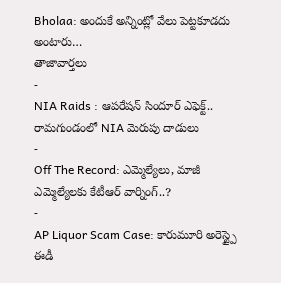Bholaa: అందుకే అన్నింట్లో వేలు పెట్టకూడదు అంటారు…
తాజావార్తలు
-
NIA Raids : ఆపరేషన్ సిందూర్ ఎఫెక్ట్.. రామగుండంలో NIA మెరుపు దాడులు
-
Off The Record: ఎమ్మెల్యేలు, మాజీ ఎమ్మెల్యేలకు కేటీఆర్ వార్నింగ్..?
-
AP Liquor Scam Case: కారుమూరి అరెస్ట్పై ఈడీ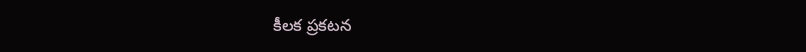కీలక ప్రకటన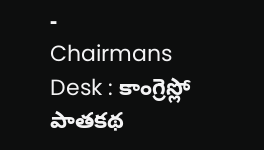-
Chairmans Desk : కాంగ్రెస్లో పాతకథ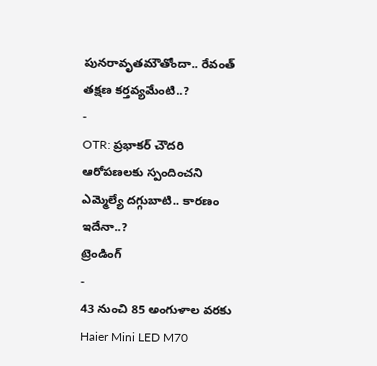పునరావృతమౌతోందా.. రేవంత్ తక్షణ కర్తవ్యమేంటి..?
-
OTR: ప్రభాకర్ చౌదరి ఆరోపణలకు స్పందించని ఎమ్మెల్యే దగ్గుబాటి.. కారణం ఇదేనా..?
ట్రెండింగ్
-
43 నుంచి 85 అంగుళాల వరకు Haier Mini LED M70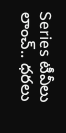Series టీవీలు లాంచ్.. ధరలు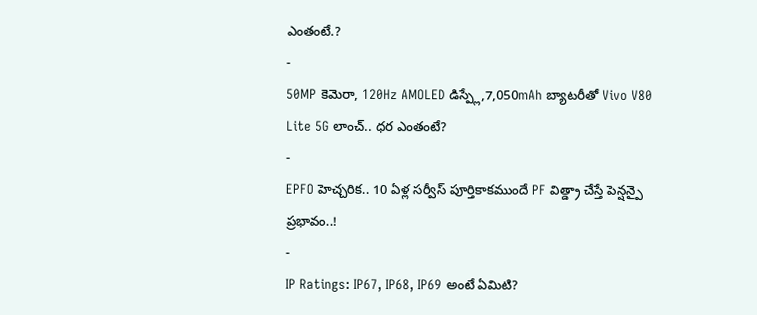ఎంతంటే.?
-
50MP కెమెరా, 120Hz AMOLED డిస్ప్లే,7,050mAh బ్యాటరీతో Vivo V80 Lite 5G లాంచ్.. ధర ఎంతంటే?
-
EPFO హెచ్చరిక.. 10 ఏళ్ల సర్వీస్ పూర్తికాకముందే PF విత్డ్రా చేస్తే పెన్షన్పై ప్రభావం..!
-
IP Ratings: IP67, IP68, IP69 అంటే ఏమిటి?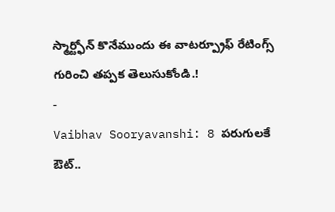స్మార్ట్ఫోన్ కొనేముందు ఈ వాటర్ప్రూఫ్ రేటింగ్స్ గురించి తప్పక తెలుసుకోండి.!
-
Vaibhav Sooryavanshi: 8 పరుగులకే ఔట్..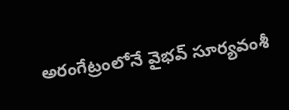అరంగేట్రంలోనే వైభవ్ సూర్యవంశీ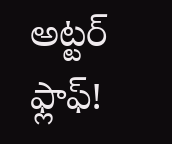అట్టర్ ఫ్లాఫ్!